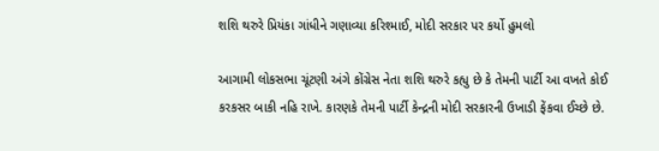શશિ થરુરે પ્રિયંકા ગાંધીને ગણાવ્યા કરિશ્માઈ, મોદી સરકાર પર કર્યો હુમલો

આગામી લોકસભા ચૂંટણી અંગે કોંગ્રેસ નેતા શશિ થરુરે કહ્યુ છે કે તેમની પાર્ટી આ વખતે કોઈ કરકસર બાકી નહિ રાખે. કારણકે તેમની પાર્ટી કેન્દ્રની મોદી સરકારની ઉખાડી ફેંકવા ઈચ્છે છે.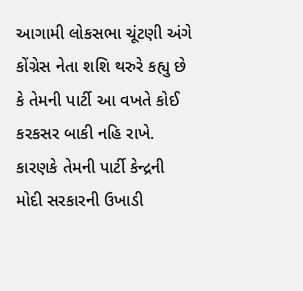આગામી લોકસભા ચૂંટણી અંગે કોંગ્રેસ નેતા શશિ થરુરે કહ્યુ છે કે તેમની પાર્ટી આ વખતે કોઈ કરકસર બાકી નહિ રાખે. કારણકે તેમની પાર્ટી કેન્દ્રની મોદી સરકારની ઉખાડી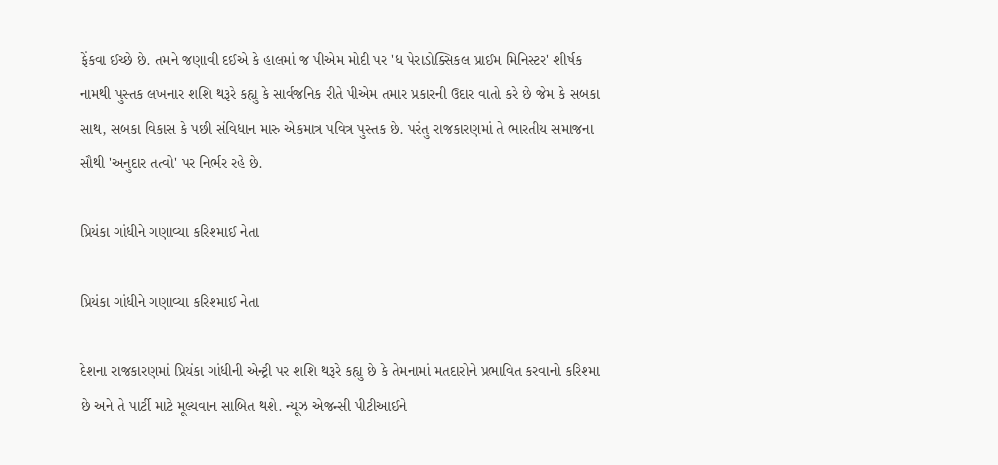ફેંકવા ઈચ્છે છે. તમને જણાવી દઈએ કે હાલમાં જ પીએમ મોદી પર 'ધ પેરાડોક્સિકલ પ્રાઈમ મિનિસ્ટર' શીર્ષક નામથી પુસ્તક લખનાર શશિ થરૂરે કહ્યુ કે સાર્વજનિક રીતે પીએમ તમાર પ્રકારની ઉદાર વાતો કરે છે જેમ કે સબકા સાથ, સબકા વિકાસ કે પછી સંવિધાન મારુ એકમાત્ર પવિત્ર પુસ્તક છે. પરંતુ રાજકારણમાં તે ભારતીય સમાજના સૌથી 'અનુદાર તત્વો' પર નિર્ભર રહે છે.

પ્રિયંકા ગાંધીને ગણાવ્યા કરિશ્માઈ નેતા

પ્રિયંકા ગાંધીને ગણાવ્યા કરિશ્માઈ નેતા

દેશના રાજકારણમાં પ્રિયંકા ગાંધીની એન્ટ્રી પર શશિ થરૂરે કહ્યુ છે કે તેમનામાં મતદારોને પ્રભાવિત કરવાનો કરિશ્મા છે અને તે પાર્ટી માટે મૂલ્યવાન સાબિત થશે. ન્યૂઝ એજન્સી પીટીઆઈને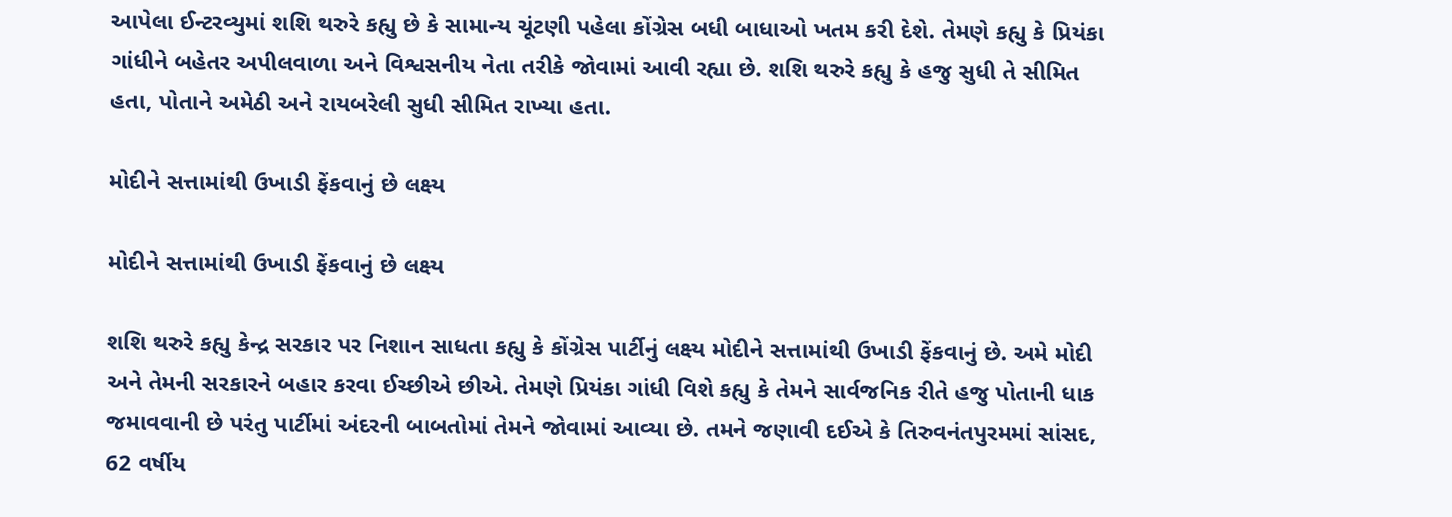આપેલા ઈન્ટરવ્યુમાં શશિ થરુરે કહ્યુ છે કે સામાન્ય ચૂંટણી પહેલા કોંગ્રેસ બધી બાધાઓ ખતમ કરી દેશે. તેમણે કહ્યુ કે પ્રિયંકા ગાંધીને બહેતર અપીલવાળા અને વિશ્વસનીય નેતા તરીકે જોવામાં આવી રહ્યા છે. શશિ થરુરે કહ્યુ કે હજુ સુધી તે સીમિત હતા, પોતાને અમેઠી અને રાયબરેલી સુધી સીમિત રાખ્યા હતા.

મોદીને સત્તામાંથી ઉખાડી ફેંકવાનું છે લક્ષ્ય

મોદીને સત્તામાંથી ઉખાડી ફેંકવાનું છે લક્ષ્ય

શશિ થરુરે કહ્યુ કેન્દ્ર સરકાર પર નિશાન સાધતા કહ્યુ કે કોંગ્રેસ પાર્ટીનું લક્ષ્ય મોદીને સત્તામાંથી ઉખાડી ફેંકવાનું છે. અમે મોદી અને તેમની સરકારને બહાર કરવા ઈચ્છીએ છીએ. તેમણે પ્રિયંકા ગાંધી વિશે કહ્યુ કે તેમને સાર્વજનિક રીતે હજુ પોતાની ધાક જમાવવાની છે પરંતુ પાર્ટીમાં અંદરની બાબતોમાં તેમને જોવામાં આવ્યા છે. તમને જણાવી દઈએ કે તિરુવનંતપુરમમાં સાંસદ, 62 વર્ષીય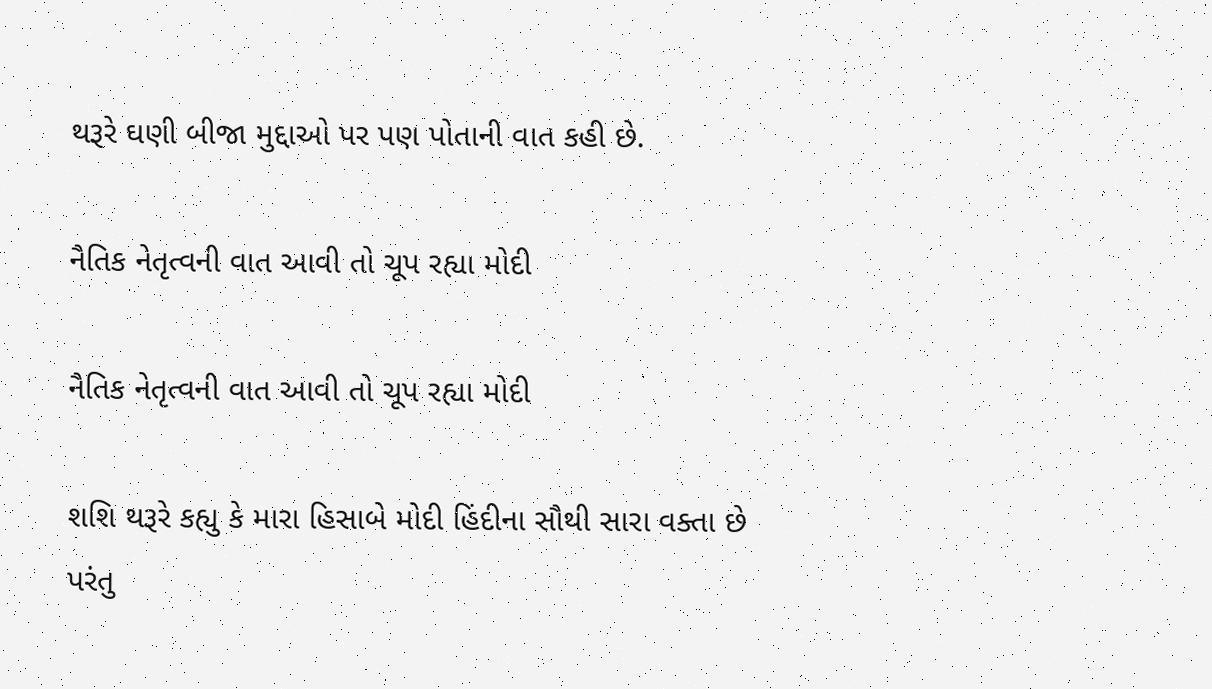થરૂરે ઘણી બીજા મુદ્દાઓ પર પણ પોતાની વાત કહી છે.

નૈતિક નેતૃત્વની વાત આવી તો ચૂપ રહ્યા મોદી

નૈતિક નેતૃત્વની વાત આવી તો ચૂપ રહ્યા મોદી

શશિ થરૂરે કહ્યુ કે મારા હિસાબે મોદી હિંદીના સૌથી સારા વક્તા છે પરંતુ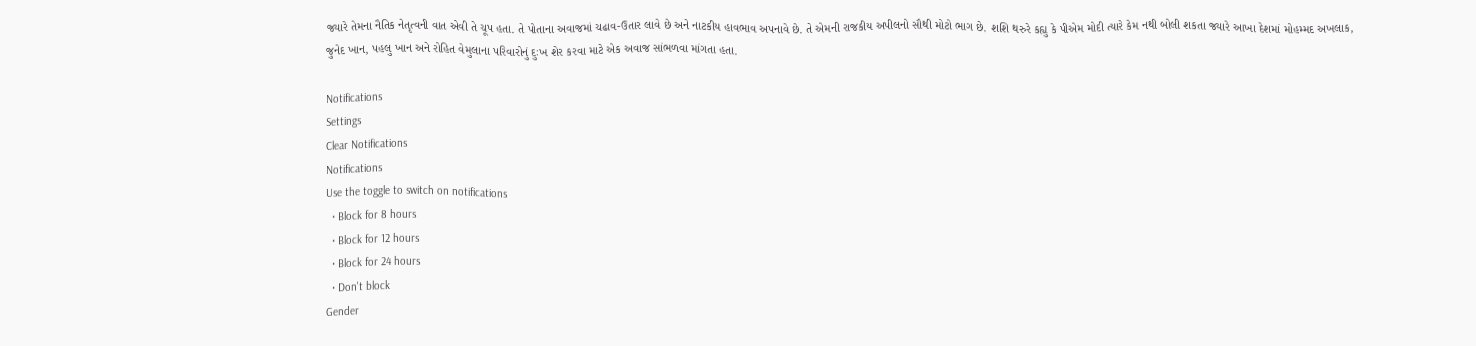જ્યારે તેમના નૈતિક નેતૃત્વની વાત એવી તે ચૂપ હતા. તે પોતાના અવાજમાં ચઢાવ-ઉતાર લાવે છે અને નાટકીય હાવભાવ અપનાવે છે. તે એમની રાજકીય અપીલનો સૌથી મોટો ભાગ છે. શશિ થરુરે કહ્યુ કે પીએમ મોદી ત્યારે કેમ નથી બોલી શકતા જ્યારે આખા દેશમાં મોહમ્મદ અખલાક, જુનેદ ખાન, પહલુ ખાન અને રોહિત વેમુલાના પરિવારોનું દુઃખ શેર કરવા માટે એક અવાજ સાંભળવા માંગતા હતા.

Notifications
Settings
Clear Notifications
Notifications
Use the toggle to switch on notifications
  • Block for 8 hours
  • Block for 12 hours
  • Block for 24 hours
  • Don't block
Gender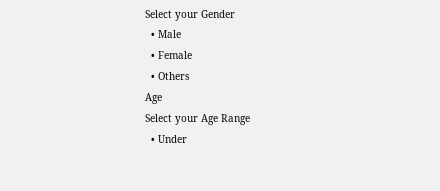Select your Gender
  • Male
  • Female
  • Others
Age
Select your Age Range
  • Under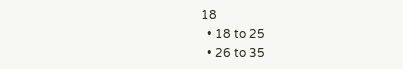18
  • 18 to 25
  • 26 to 35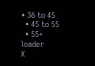• 36 to 45
  • 45 to 55
  • 55+
loader
X